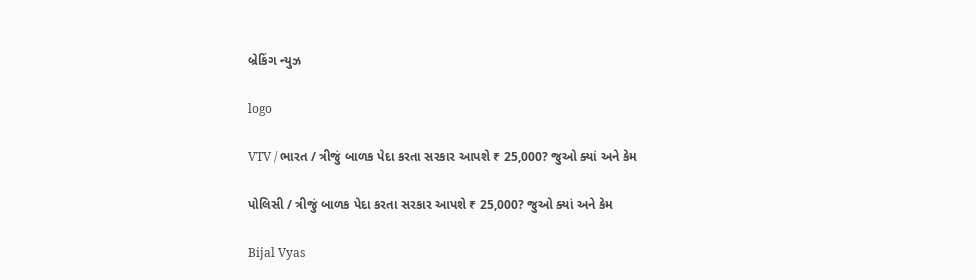બ્રેકિંગ ન્યુઝ

logo

VTV / ભારત / ત્રીજું બાળક પેદા કરતા સરકાર આપશે ₹ 25,000? જુઓ ક્યાં અને કેમ

પોલિસી / ત્રીજું બાળક પેદા કરતા સરકાર આપશે ₹ 25,000? જુઓ ક્યાં અને કેમ

Bijal Vyas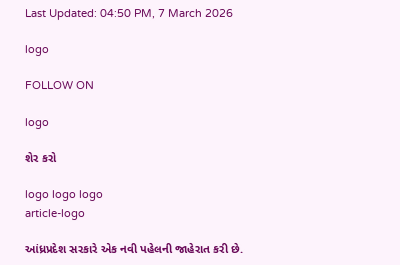Last Updated: 04:50 PM, 7 March 2026

logo

FOLLOW ON

logo

શેર કરો

logo logo logo
article-logo

આંધ્રપ્રદેશ સરકારે એક નવી પહેલની જાહેરાત કરી છે.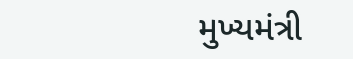મુખ્યમંત્રી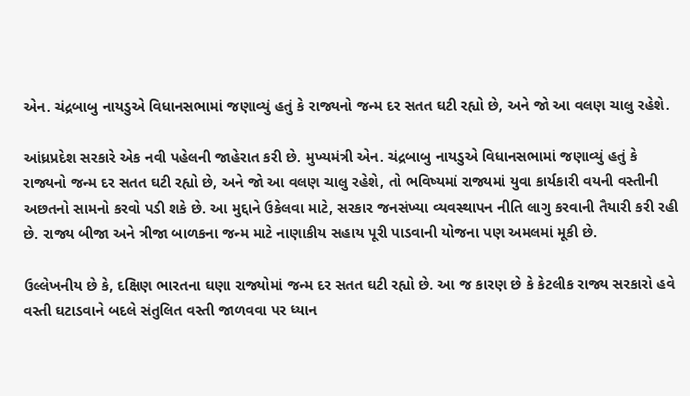એન. ચંદ્રબાબુ નાયડુએ વિધાનસભામાં જણાવ્યું હતું કે રાજ્યનો જન્મ દર સતત ઘટી રહ્યો છે, અને જો આ વલણ ચાલુ રહેશે.

આંધ્રપ્રદેશ સરકારે એક નવી પહેલની જાહેરાત કરી છે. મુખ્યમંત્રી એન. ચંદ્રબાબુ નાયડુએ વિધાનસભામાં જણાવ્યું હતું કે રાજ્યનો જન્મ દર સતત ઘટી રહ્યો છે, અને જો આ વલણ ચાલુ રહેશે, તો ભવિષ્યમાં રાજ્યમાં યુવા કાર્યકારી વયની વસ્તીની અછતનો સામનો કરવો પડી શકે છે. આ મુદ્દાને ઉકેલવા માટે, સરકાર જનસંખ્યા વ્યવસ્થાપન નીતિ લાગુ કરવાની તૈયારી કરી રહી છે. રાજ્ય બીજા અને ત્રીજા બાળકના જન્મ માટે નાણાકીય સહાય પૂરી પાડવાની યોજના પણ અમલમાં મૂકી છે.

ઉલ્લેખનીય છે કે, દક્ષિણ ભારતના ઘણા રાજ્યોમાં જન્મ દર સતત ઘટી રહ્યો છે. આ જ કારણ છે કે કેટલીક રાજ્ય સરકારો હવે વસ્તી ઘટાડવાને બદલે સંતુલિત વસ્તી જાળવવા પર ધ્યાન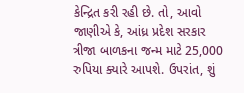કેન્દ્રિત કરી રહી છે. તો, આવો જાણીએ કે, આંધ્ર પ્રદેશ સરકાર ત્રીજા બાળકના જન્મ માટે 25,000 રુપિયા ક્યારે આપશે. ઉપરાંત, શું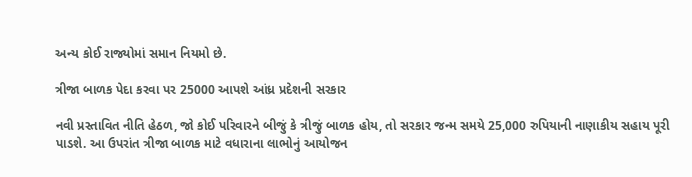અન્ય કોઈ રાજ્યોમાં સમાન નિયમો છે.

ત્રીજા બાળક પેદા કરવા પર 25000 આપશે આંધ્ર પ્રદેશની સરકાર

નવી પ્રસ્તાવિત નીતિ હેઠળ, જો કોઈ પરિવારને બીજું કે ત્રીજું બાળક હોય, તો સરકાર જન્મ સમયે 25,000 રુપિયાની નાણાકીય સહાય પૂરી પાડશે. આ ઉપરાંત ત્રીજા બાળક માટે વધારાના લાભોનું આયોજન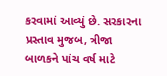કરવામાં આવ્યું છે. સરકારના પ્રસ્તાવ મુજબ, ત્રીજા બાળકને પાંચ વર્ષ માટે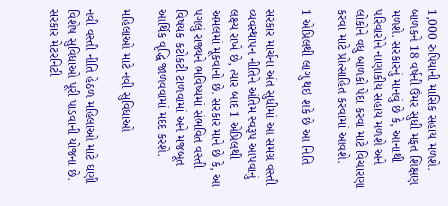1,000 રુપિયાની માસિક સહાય મળશે. બાળકને 18 વર્ષની ઉંમર સુધી મફત શિક્ષણ મળશે. સરકારનું માનવું છે કે, આનાથી પરિવારોને નાણાકીય સહાય મળશે અને લોકોને વધુ બાળકો પેદા કરવા માટે વિચારણા કરવા માટે પ્રોત્સાહિત કરવામાં આવશે.

1 એપ્રિલથી લાગુ થઇ શકે છે આ નિતિ

સરકાર માર્ચના અંત સુધીમાં આ સમગ્ર વસ્તી વ્યવસ્થાપન નીતિને અંતિમ સ્વરૂપ આપવાનું લક્ષ્ય રાખે છે, ત્યાર બાદ 1 એપ્રિલથી અમલમાં મૂકવાનો છે. સરકાર માને છે કે, આ પગલું રાજ્યને ભવિષ્યમાં સંભવિત વસ્તી વિષયક કટોકટી ટાળવામાં અને મજબૂત આર્થિક વૃદ્ધિ જાળવવામાં મદદ કરશે.

મહિલાઓ માટે નવી સુવિધાઓ

નવી વસ્તી નીતિ હેઠળ મહિલાઓ માટે ઘણી વિશેષ સુવિધાઓ પૂરી પાડવાની યોજના છે. સરકાર મેટરનિટી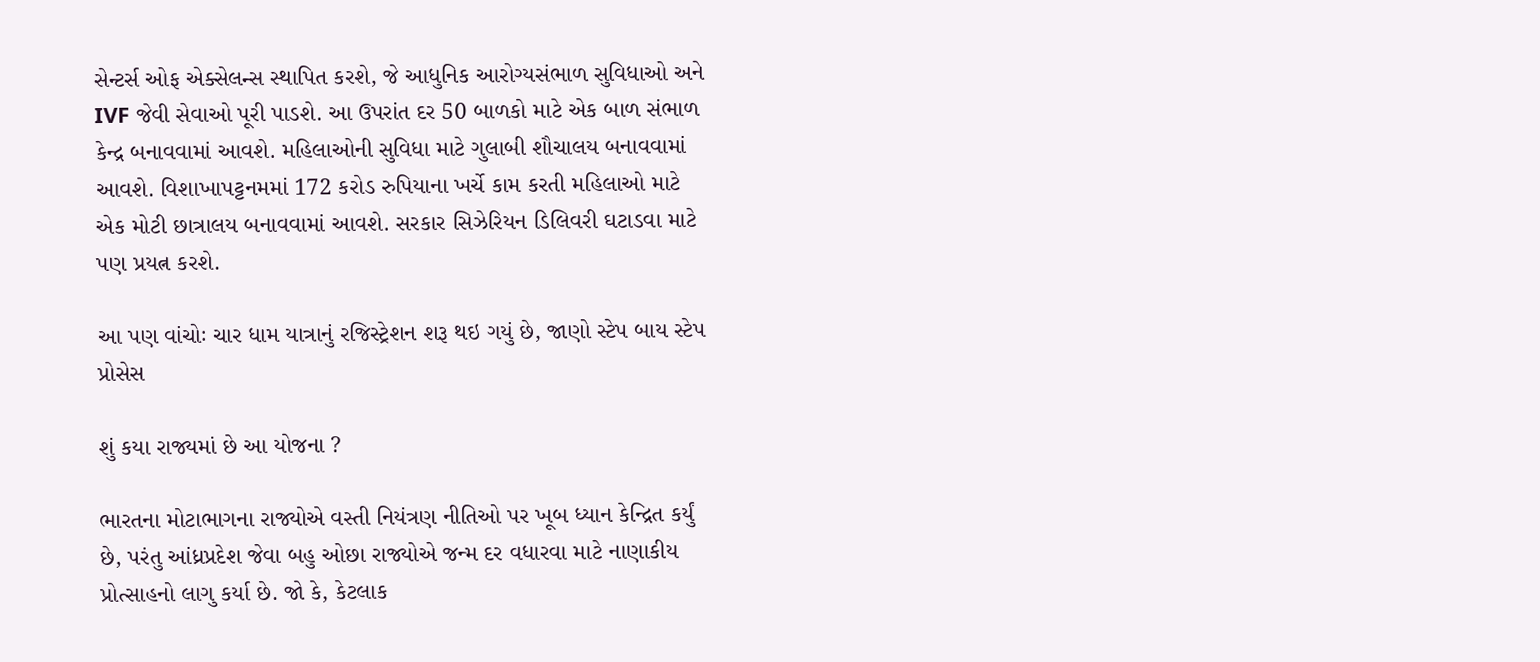સેન્ટર્સ ઓફ એક્સેલન્સ સ્થાપિત કરશે, જે આધુનિક આરોગ્યસંભાળ સુવિધાઓ અને IVF જેવી સેવાઓ પૂરી પાડશે. આ ઉપરાંત દર 50 બાળકો માટે એક બાળ સંભાળ કેન્દ્ર બનાવવામાં આવશે. મહિલાઓની સુવિધા માટે ગુલાબી શૌચાલય બનાવવામાં આવશે. વિશાખાપટ્ટનમમાં 172 કરોડ રુપિયાના ખર્ચે કામ કરતી મહિલાઓ માટે એક મોટી છાત્રાલય બનાવવામાં આવશે. સરકાર સિઝેરિયન ડિલિવરી ઘટાડવા માટે પણ પ્રયત્ન કરશે.

આ પણ વાંચોઃ ચાર ધામ યાત્રાનું રજિસ્ટ્રેશન શરૂ થઇ ગયું છે, જાણો સ્ટેપ બાય સ્ટેપ પ્રોસેસ

શું કયા રાજ્યમાં છે આ યોજના ?

ભારતના મોટાભાગના રાજ્યોએ વસ્તી નિયંત્રણ નીતિઓ પર ખૂબ ધ્યાન કેન્દ્રિત કર્યું છે, પરંતુ આંધ્રપ્રદેશ જેવા બહુ ઓછા રાજ્યોએ જન્મ દર વધારવા માટે નાણાકીય પ્રોત્સાહનો લાગુ કર્યા છે. જો કે, કેટલાક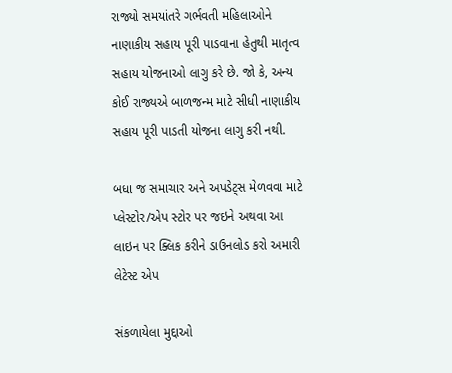રાજ્યો સમયાંતરે ગર્ભવતી મહિલાઓને નાણાકીય સહાય પૂરી પાડવાના હેતુથી માતૃત્વ સહાય યોજનાઓ લાગુ કરે છે. જો કે, અન્ય કોઈ રાજ્યએ બાળજન્મ માટે સીધી નાણાકીય સહાય પૂરી પાડતી યોજના લાગુ કરી નથી.

બધા જ સમાચાર અને અપડેટ્સ મેળવવા માટે પ્લેસ્ટોર/એપ સ્ટોર પર જઇને અથવા આ લાઇન પર ક્લિક કરીને ડાઉનલોડ કરો અમારી લેટેસ્ટ એપ

સંકળાયેલા મુદ્દાઓ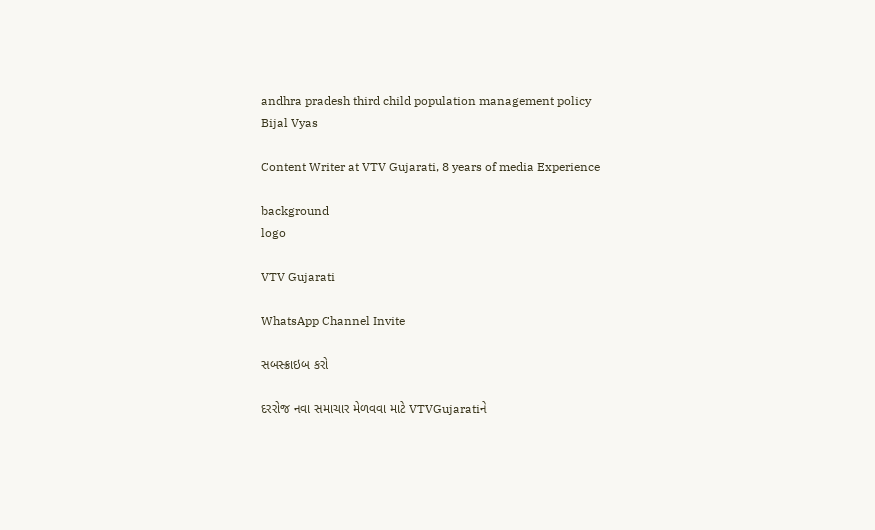andhra pradesh third child population management policy
Bijal Vyas

Content Writer at VTV Gujarati, 8 years of media Experience

background
logo

VTV Gujarati

WhatsApp Channel Invite

સબસ્ક્રાઇબ કરો

દરરોજ નવા સમાચાર મેળવવા માટે VTVGujaratiને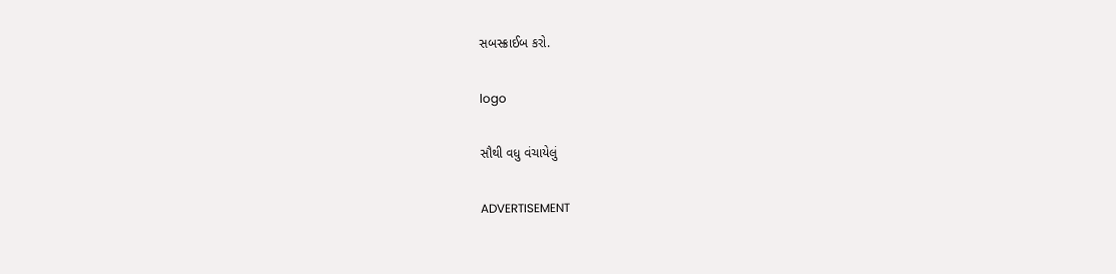સબસ્ક્રાઈબ કરો.

logo

સૌથી વધુ વંચાયેલું

ADVERTISEMENT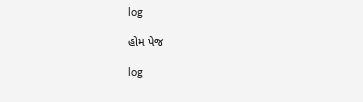log

હોમ પેજ

log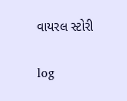વાયરલ સ્ટોરી

log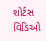શોર્ટસ વિડિઓ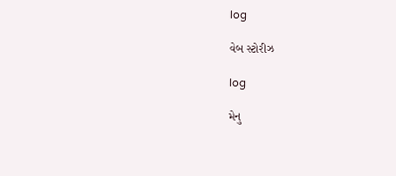log

વેબ સ્ટોરીઝ

log

મેનુ